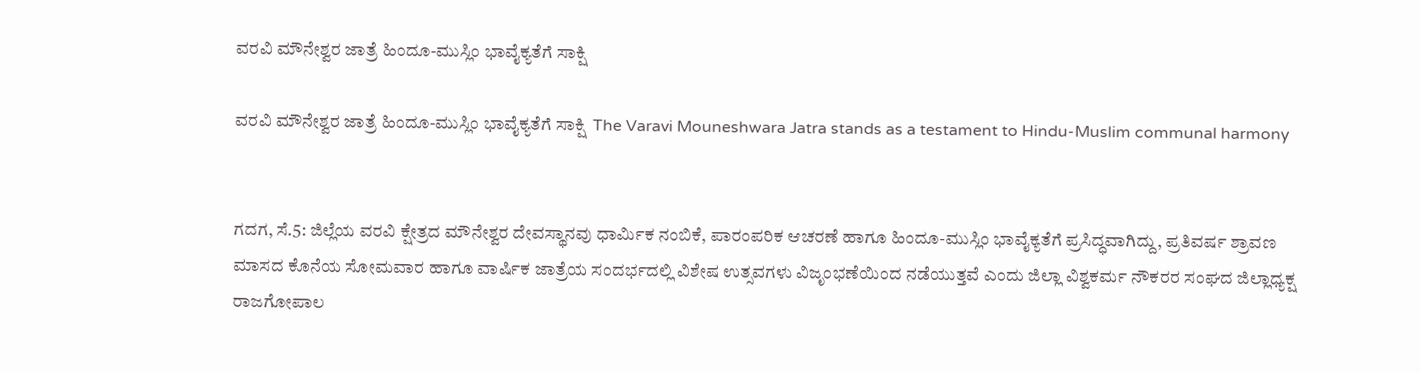ವರವಿ ಮೌನೇಶ್ವರ ಜಾತ್ರೆ ಹಿಂದೂ-ಮುಸ್ಲಿಂ ಭಾವೈಕ್ಯತೆಗೆ ಸಾಕ್ಷಿ

ವರವಿ ಮೌನೇಶ್ವರ ಜಾತ್ರೆ ಹಿಂದೂ-ಮುಸ್ಲಿಂ ಭಾವೈಕ್ಯತೆಗೆ ಸಾಕ್ಷಿ  The Varavi Mouneshwara Jatra stands as a testament to Hindu-Muslim communal harmony


ಗದಗ, ಸೆ.5: ಜಿಲ್ಲೆಯ ವರವಿ ಕ್ಷೇತ್ರದ ಮೌನೇಶ್ವರ ದೇವಸ್ಥಾನವು ಧಾರ್ಮಿಕ ನಂಬಿಕೆ, ಪಾರಂಪರಿಕ ಆಚರಣೆ ಹಾಗೂ ಹಿಂದೂ-ಮುಸ್ಲಿಂ ಭಾವೈಕ್ಯತೆಗೆ ಪ್ರಸಿದ್ಧವಾಗಿದ್ದು, ಪ್ರತಿವರ್ಷ ಶ್ರಾವಣ ಮಾಸದ ಕೊನೆಯ ಸೋಮವಾರ ಹಾಗೂ ವಾರ್ಷಿಕ ಜಾತ್ರೆಯ ಸಂದರ್ಭದಲ್ಲಿ ವಿಶೇಷ ಉತ್ಸವಗಳು ವಿಜೃಂಭಣೆಯಿಂದ ನಡೆಯುತ್ತವೆ ಎಂದು ಜಿಲ್ಲಾ ವಿಶ್ವಕರ್ಮ ನೌಕರರ ಸಂಘದ ಜಿಲ್ಲಾಧ್ಯಕ್ಷ ರಾಜಗೋಪಾಲ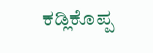ಕಡ್ಲಿಕೊಪ್ಪ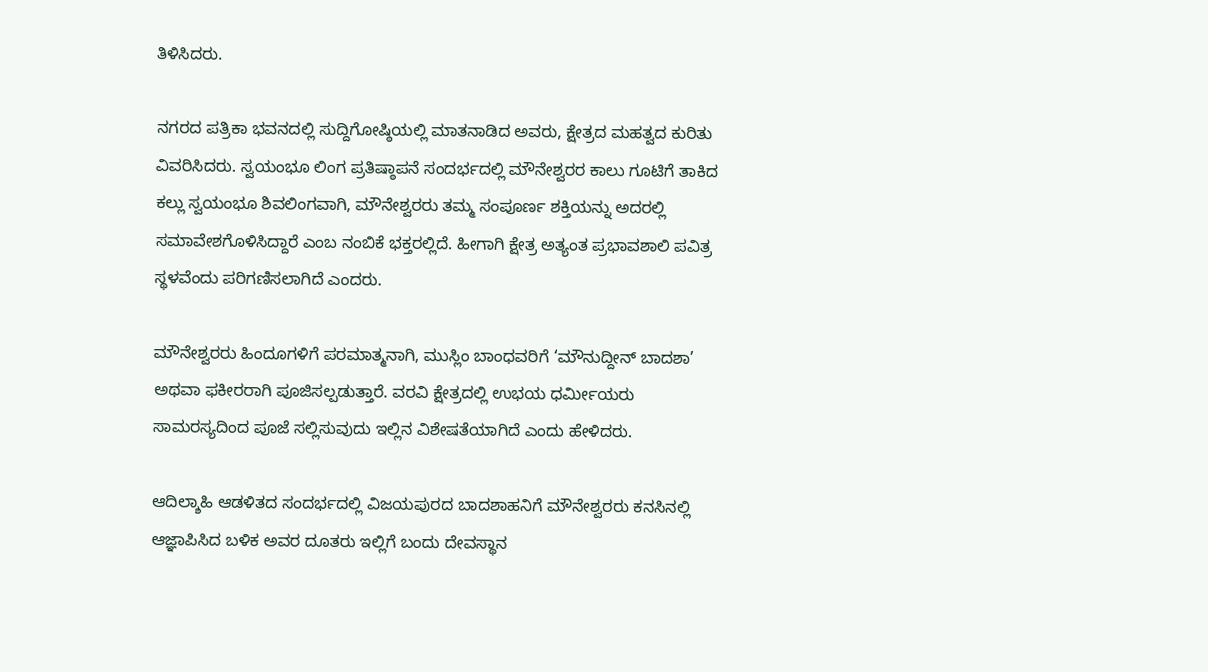ತಿಳಿಸಿದರು.

ನಗರದ ಪತ್ರಿಕಾ ಭವನದಲ್ಲಿ ಸುದ್ದಿಗೋಷ್ಠಿಯಲ್ಲಿ ಮಾತನಾಡಿದ ಅವರು, ಕ್ಷೇತ್ರದ ಮಹತ್ವದ ಕುರಿತು ವಿವರಿಸಿದರು. ಸ್ವಯಂಭೂ ಲಿಂಗ ಪ್ರತಿಷ್ಠಾಪನೆ ಸಂದರ್ಭದಲ್ಲಿ ಮೌನೇಶ್ವರರ ಕಾಲು ಗೂಟಿಗೆ ತಾಕಿದ ಕಲ್ಲು ಸ್ವಯಂಭೂ ಶಿವಲಿಂಗವಾಗಿ, ಮೌನೇಶ್ವರರು ತಮ್ಮ ಸಂಪೂರ್ಣ ಶಕ್ತಿಯನ್ನು ಅದರಲ್ಲಿ ಸಮಾವೇಶಗೊಳಿಸಿದ್ದಾರೆ ಎಂಬ ನಂಬಿಕೆ ಭಕ್ತರಲ್ಲಿದೆ. ಹೀಗಾಗಿ ಕ್ಷೇತ್ರ ಅತ್ಯಂತ ಪ್ರಭಾವಶಾಲಿ ಪವಿತ್ರ ಸ್ಥಳವೆಂದು ಪರಿಗಣಿಸಲಾಗಿದೆ ಎಂದರು.

ಮೌನೇಶ್ವರರು ಹಿಂದೂಗಳಿಗೆ ಪರಮಾತ್ಮನಾಗಿ, ಮುಸ್ಲಿಂ ಬಾಂಧವರಿಗೆ ‘ಮೌನುದ್ದೀನ್ ಬಾದಶಾ’ ಅಥವಾ ಫಕೀರರಾಗಿ ಪೂಜಿಸಲ್ಪಡುತ್ತಾರೆ. ವರವಿ ಕ್ಷೇತ್ರದಲ್ಲಿ ಉಭಯ ಧರ್ಮೀಯರು ಸಾಮರಸ್ಯದಿಂದ ಪೂಜೆ ಸಲ್ಲಿಸುವುದು ಇಲ್ಲಿನ ವಿಶೇಷತೆಯಾಗಿದೆ ಎಂದು ಹೇಳಿದರು.

ಆದಿಲ್ಶಾಹಿ ಆಡಳಿತದ ಸಂದರ್ಭದಲ್ಲಿ ವಿಜಯಪುರದ ಬಾದಶಾಹನಿಗೆ ಮೌನೇಶ್ವರರು ಕನಸಿನಲ್ಲಿ ಆಜ್ಞಾಪಿಸಿದ ಬಳಿಕ ಅವರ ದೂತರು ಇಲ್ಲಿಗೆ ಬಂದು ದೇವಸ್ಥಾನ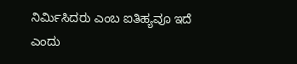ನಿರ್ಮಿಸಿದರು ಎಂಬ ಐತಿಹ್ಯವೂ ಇದೆ ಎಂದು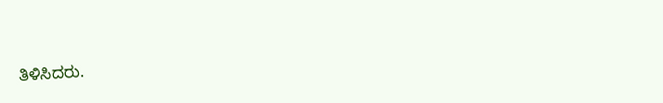ತಿಳಿಸಿದರು.